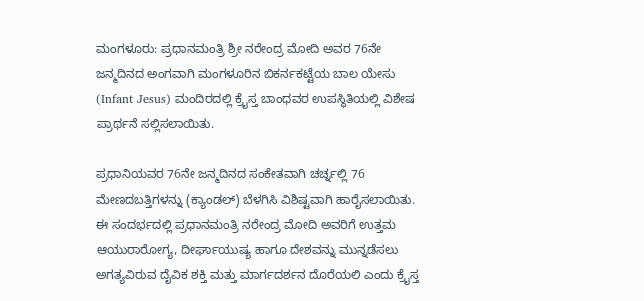ಮಂಗಳೂರು: ಪ್ರಧಾನಮಂತ್ರಿ ಶ್ರೀ ನರೇಂದ್ರ ಮೋದಿ ಅವರ 76ನೇ ಜನ್ಮದಿನದ ಅಂಗವಾಗಿ ಮಂಗಳೂರಿನ ಬಿಕರ್ನಕಟ್ಟೆಯ ಬಾಲ ಯೇಸು (Infant Jesus) ಮಂದಿರದಲ್ಲಿ ಕ್ರೈಸ್ತ ಬಾಂಧವರ ಉಪಸ್ಥಿತಿಯಲ್ಲಿ ವಿಶೇಷ ಪ್ರಾರ್ಥನೆ ಸಲ್ಲಿಸಲಾಯಿತು.

ಪ್ರಧಾನಿಯವರ 76ನೇ ಜನ್ಮದಿನದ ಸಂಕೇತವಾಗಿ ಚರ್ಚ್ನಲ್ಲಿ 76 ಮೇಣದಬತ್ತಿಗಳನ್ನು (ಕ್ಯಾಂಡಲ್) ಬೆಳಗಿಸಿ ವಿಶಿಷ್ಟವಾಗಿ ಹಾರೈಸಲಾಯಿತು. ಈ ಸಂದರ್ಭದಲ್ಲಿ ಪ್ರಧಾನಮಂತ್ರಿ ನರೇಂದ್ರ ಮೋದಿ ಅವರಿಗೆ ಉತ್ತಮ ಆಯುರಾರೋಗ್ಯ, ದೀರ್ಘಾಯುಷ್ಯ ಹಾಗೂ ದೇಶವನ್ನು ಮುನ್ನಡೆಸಲು ಅಗತ್ಯವಿರುವ ದೈವಿಕ ಶಕ್ತಿ ಮತ್ತು ಮಾರ್ಗದರ್ಶನ ದೊರೆಯಲಿ ಎಂದು ಕ್ರೈಸ್ತ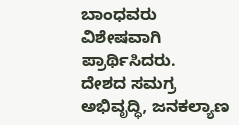ಬಾಂಧವರು ವಿಶೇಷವಾಗಿ ಪ್ರಾರ್ಥಿಸಿದರು.
ದೇಶದ ಸಮಗ್ರ ಅಭಿವೃದ್ಧಿ, ಜನಕಲ್ಯಾಣ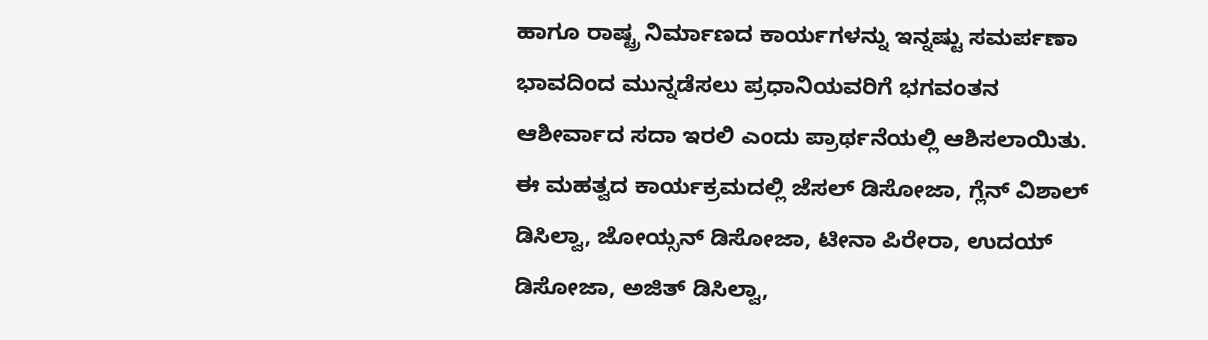ಹಾಗೂ ರಾಷ್ಟ್ರ ನಿರ್ಮಾಣದ ಕಾರ್ಯಗಳನ್ನು ಇನ್ನಷ್ಟು ಸಮರ್ಪಣಾ ಭಾವದಿಂದ ಮುನ್ನಡೆಸಲು ಪ್ರಧಾನಿಯವರಿಗೆ ಭಗವಂತನ ಆಶೀರ್ವಾದ ಸದಾ ಇರಲಿ ಎಂದು ಪ್ರಾರ್ಥನೆಯಲ್ಲಿ ಆಶಿಸಲಾಯಿತು.
ಈ ಮಹತ್ವದ ಕಾರ್ಯಕ್ರಮದಲ್ಲಿ ಜೆಸಲ್ ಡಿಸೋಜಾ, ಗ್ಲೆನ್ ವಿಶಾಲ್ ಡಿಸಿಲ್ವಾ, ಜೋಯ್ಸನ್ ಡಿಸೋಜಾ, ಟೀನಾ ಪಿರೇರಾ, ಉದಯ್ ಡಿಸೋಜಾ, ಅಜಿತ್ ಡಿಸಿಲ್ವಾ,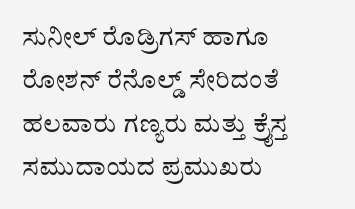ಸುನೀಲ್ ರೊಡ್ರಿಗಸ್ ಹಾಗೂ ರೋಶನ್ ರೆನೊಲ್ಡ್ ಸೇರಿದಂತೆ ಹಲವಾರು ಗಣ್ಯರು ಮತ್ತು ಕ್ರೈಸ್ತ ಸಮುದಾಯದ ಪ್ರಮುಖರು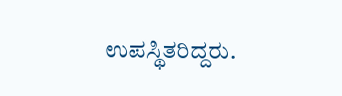ಉಪಸ್ಥಿತರಿದ್ದರು.